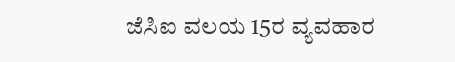ಜೆಸಿಐ ವಲಯ 15ರ ವ್ಯವಹಾರ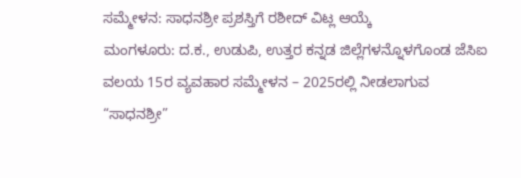ಸಮ್ಮೇಳನ: ಸಾಧನಶ್ರೀ ಪ್ರಶಸ್ತಿಗೆ ರಶೀದ್ ವಿಟ್ಲ ಆಯ್ಕೆ
ಮಂಗಳೂರು: ದ.ಕ., ಉಡುಪಿ, ಉತ್ತರ ಕನ್ನಡ ಜಿಲ್ಲೆಗಳನ್ನೊಳಗೊಂಡ ಜೆಸಿಐ ವಲಯ 15ರ ವ್ಯವಹಾರ ಸಮ್ಮೇಳನ – 2025ರಲ್ಲಿ ನೀಡಲಾಗುವ “ಸಾಧನಶ್ರೀ”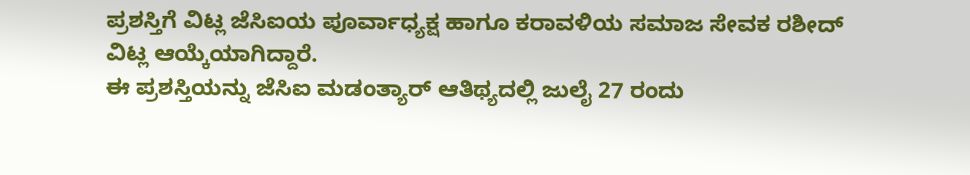ಪ್ರಶಸ್ತಿಗೆ ವಿಟ್ಲ ಜೆಸಿಐಯ ಪೂರ್ವಾಧ್ಯಕ್ಷ ಹಾಗೂ ಕರಾವಳಿಯ ಸಮಾಜ ಸೇವಕ ರಶೀದ್ ವಿಟ್ಲ ಆಯ್ಕೆಯಾಗಿದ್ದಾರೆ.
ಈ ಪ್ರಶಸ್ತಿಯನ್ನು ಜೆಸಿಐ ಮಡಂತ್ಯಾರ್ ಆತಿಥ್ಯದಲ್ಲಿ ಜುಲೈ 27 ರಂದು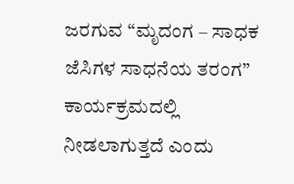ಜರಗುವ “ಮೃದಂಗ – ಸಾಧಕ ಜೆಸಿಗಳ ಸಾಧನೆಯ ತರಂಗ” ಕಾರ್ಯಕ್ರಮದಲ್ಲಿ ನೀಡಲಾಗುತ್ತದೆ ಎಂದು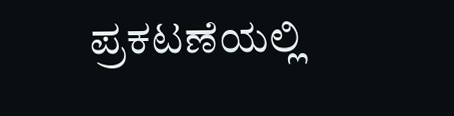ಪ್ರಕಟಣೆಯಲ್ಲಿ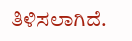ತಿಳಿಸಲಾಗಿದೆ.